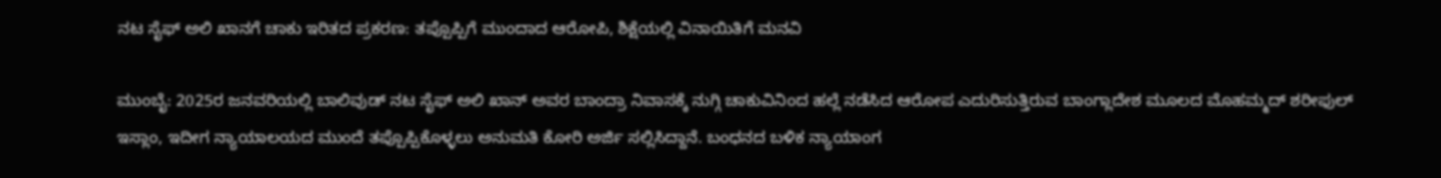ನಟ ಸೈಫ್ ಅಲಿ ಖಾನಗೆ ಚಾಕು ಇರಿತದ ಪ್ರಕರಣ: ತಪ್ಪೊಪ್ಪಿಗೆ ಮುಂದಾದ ಆರೋಪಿ, ಶಿಕ್ಷೆಯಲ್ಲಿ ವಿನಾಯಿತಿಗೆ ಮನವಿ

ಮುಂಬೈ: 2025ರ ಜನವರಿಯಲ್ಲಿ ಬಾಲಿವುಡ್ ನಟ ಸೈಫ್ ಅಲಿ ಖಾನ್ ಅವರ ಬಾಂದ್ರಾ ನಿವಾಸಕ್ಕೆ ನುಗ್ಗಿ ಚಾಕುವಿನಿಂದ ಹಲ್ಲೆ ನಡೆಸಿದ ಆರೋಪ ಎದುರಿಸುತ್ತಿರುವ ಬಾಂಗ್ಲಾದೇಶ ಮೂಲದ ಮೊಹಮ್ಮದ್ ಶರೀಫುಲ್ ಇಸ್ಲಾಂ, ಇದೀಗ ನ್ಯಾಯಾಲಯದ ಮುಂದೆ ತಪ್ಪೊಪ್ಪಿಕೊಳ್ಳಲು ಅನುಮತಿ ಕೋರಿ ಅರ್ಜಿ ಸಲ್ಲಿಸಿದ್ದಾನೆ. ಬಂಧನದ ಬಳಿಕ ನ್ಯಾಯಾಂಗ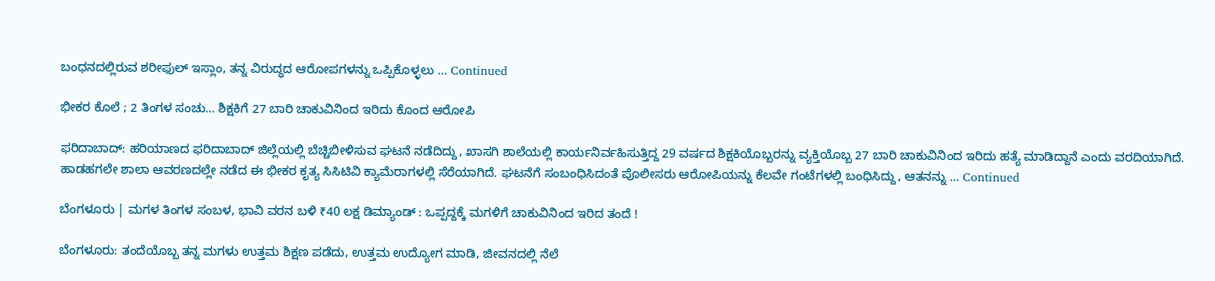ಬಂಧನದಲ್ಲಿರುವ ಶರೀಫುಲ್ ಇಸ್ಲಾಂ, ತನ್ನ ವಿರುದ್ಧದ ಆರೋಪಗಳನ್ನು ಒಪ್ಪಿಕೊಳ್ಳಲು … Continued

ಭೀಕರ ಕೊಲೆ ; 2 ತಿಂಗಳ ಸಂಚು… ಶಿಕ್ಷಕಿಗೆ 27 ಬಾರಿ ಚಾಕುವಿನಿಂದ ಇರಿದು ಕೊಂದ ಆರೋಪಿ

ಫರಿದಾಬಾದ್: ಹರಿಯಾಣದ ಫರಿದಾಬಾದ್ ಜಿಲ್ಲೆಯಲ್ಲಿ ಬೆಚ್ಚಿಬೀಳಿಸುವ ಘಟನೆ ನಡೆದಿದ್ದು, ಖಾಸಗಿ ಶಾಲೆಯಲ್ಲಿ ಕಾರ್ಯನಿರ್ವಹಿಸುತ್ತಿದ್ದ 29 ವರ್ಷದ ಶಿಕ್ಷಕಿಯೊಬ್ಬರನ್ನು ವ್ಯಕ್ತಿಯೊಬ್ಬ 27 ಬಾರಿ ಚಾಕುವಿನಿಂದ ಇರಿದು ಹತ್ಯೆ ಮಾಡಿದ್ದಾನೆ ಎಂದು ವರದಿಯಾಗಿದೆ. ಹಾಡಹಗಲೇ ಶಾಲಾ ಆವರಣದಲ್ಲೇ ನಡೆದ ಈ ಭೀಕರ ಕೃತ್ಯ ಸಿಸಿಟಿವಿ ಕ್ಯಾಮೆರಾಗಳಲ್ಲಿ ಸೆರೆಯಾಗಿದೆ. ಘಟನೆಗೆ ಸಂಬಂಧಿಸಿದಂತೆ ಪೊಲೀಸರು ಆರೋಪಿಯನ್ನು ಕೆಲವೇ ಗಂಟೆಗಳಲ್ಲಿ ಬಂಧಿಸಿದ್ದು, ಆತನನ್ನು … Continued

ಬೆಂಗಳೂರು | ಮಗಳ ತಿಂಗಳ ಸಂಬಳ, ಭಾವಿ ವರನ ಬಳಿ ₹40 ಲಕ್ಷ ಡಿಮ್ಯಾಂಡ್‌ : ಒಪ್ಪದ್ದಕ್ಕೆ ಮಗಳಿಗೆ ಚಾಕುವಿನಿಂದ ಇರಿದ ತಂದೆ !

ಬೆಂಗಳೂರು: ತಂದೆಯೊಬ್ಬ ತನ್ನ ಮಗಳು ಉತ್ತಮ ಶಿಕ್ಷಣ ಪಡೆದು, ಉತ್ತಮ ಉದ್ಯೋಗ ಮಾಡಿ, ಜೀವನದಲ್ಲಿ ನೆಲೆ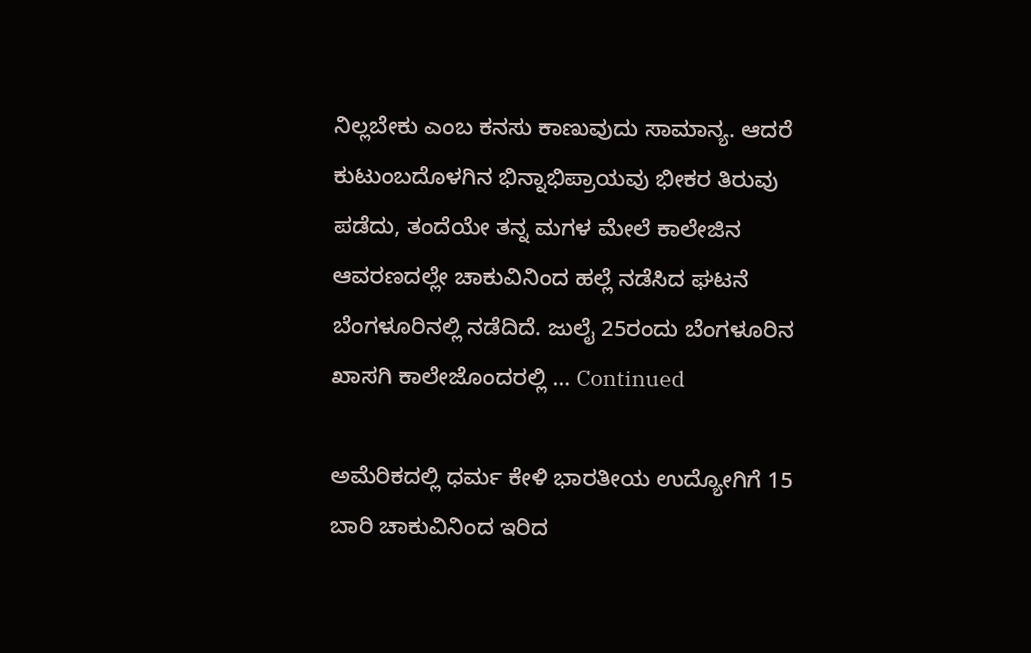ನಿಲ್ಲಬೇಕು ಎಂಬ ಕನಸು ಕಾಣುವುದು ಸಾಮಾನ್ಯ. ಆದರೆ ಕುಟುಂಬದೊಳಗಿನ ಭಿನ್ನಾಭಿಪ್ರಾಯವು ಭೀಕರ ತಿರುವು ಪಡೆದು, ತಂದೆಯೇ ತನ್ನ ಮಗಳ ಮೇಲೆ ಕಾಲೇಜಿನ ಆವರಣದಲ್ಲೇ ಚಾಕುವಿನಿಂದ ಹಲ್ಲೆ ನಡೆಸಿದ ಘಟನೆ ಬೆಂಗಳೂರಿನಲ್ಲಿ ನಡೆದಿದೆ. ಜುಲೈ 25ರಂದು ಬೆಂಗಳೂರಿನ ಖಾಸಗಿ ಕಾಲೇಜೊಂದರಲ್ಲಿ … Continued

ಅಮೆರಿಕದಲ್ಲಿ ಧರ್ಮ ಕೇಳಿ ಭಾರತೀಯ ಉದ್ಯೋಗಿಗೆ 15 ಬಾರಿ ಚಾಕುವಿನಿಂದ ಇರಿದ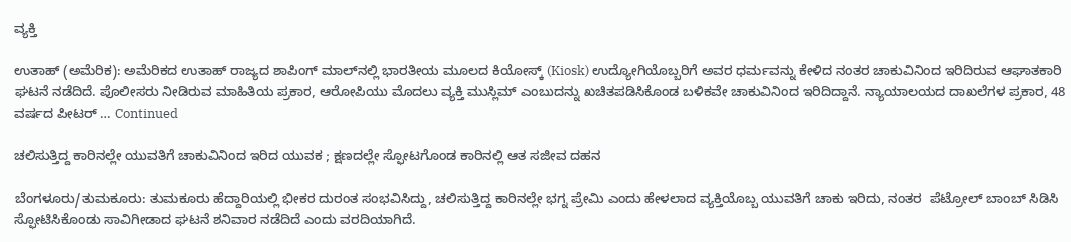ವ್ಯಕ್ತಿ

ಉತಾಹ್‌ (ಅಮೆರಿಕ): ಅಮೆರಿಕದ ಉತಾಹ್‌ ರಾಜ್ಯದ ಶಾಪಿಂಗ್ ಮಾಲ್‌ನಲ್ಲಿ ಭಾರತೀಯ ಮೂಲದ ಕಿಯೋಸ್ಕ್ (Kiosk) ಉದ್ಯೋಗಿಯೊಬ್ಬರಿಗೆ ಅವರ ಧರ್ಮವನ್ನು ಕೇಳಿದ ನಂತರ ಚಾಕುವಿನಿಂದ ಇರಿದಿರುವ ಆಘಾತಕಾರಿ ಘಟನೆ ನಡೆದಿದೆ. ಪೊಲೀಸರು ನೀಡಿರುವ ಮಾಹಿತಿಯ ಪ್ರಕಾರ, ಆರೋಪಿಯು ಮೊದಲು ವ್ಯಕ್ತಿ ಮುಸ್ಲಿಮ್‌ ಎಂಬುದನ್ನು ಖಚಿತಪಡಿಸಿಕೊಂಡ ಬಳಿಕವೇ ಚಾಕುವಿನಿಂದ ಇರಿದಿದ್ದಾನೆ. ನ್ಯಾಯಾಲಯದ ದಾಖಲೆಗಳ ಪ್ರಕಾರ, 48 ವರ್ಷದ ಪೀಟರ್ … Continued

ಚಲಿಸುತ್ತಿದ್ದ ಕಾರಿನಲ್ಲೇ ಯುವತಿಗೆ ಚಾಕುವಿನಿಂದ ಇರಿದ ಯುವಕ ; ಕ್ಷಣದಲ್ಲೇ ಸ್ಫೋಟಗೊಂಡ ಕಾರಿನಲ್ಲಿ ಆತ ಸಜೀವ ದಹನ

ಬೆಂಗಳೂರು/ತುಮಕೂರು: ತುಮಕೂರು ಹೆದ್ದಾರಿಯಲ್ಲಿ ಭೀಕರ ದುರಂತ ಸಂಭವಿಸಿದ್ದು, ಚಲಿಸುತ್ತಿದ್ದ ಕಾರಿನಲ್ಲೇ ಭಗ್ನ ಪ್ರೇಮಿ ಎಂದು ಹೇಳಲಾದ ವ್ಯಕ್ತಿಯೊಬ್ಬ ಯುವತಿಗೆ ಚಾಕು ಇರಿದು, ನಂತರ  ಪೆಟ್ರೋಲ್ ಬಾಂಬ್ ಸಿಡಿಸಿ ಸ್ಫೋಟಿಸಿಕೊಂಡು ಸಾವಿಗೀಡಾದ ಘಟನೆ ಶನಿವಾರ ನಡೆದಿದೆ ಎಂದು ವರದಿಯಾಗಿದೆ.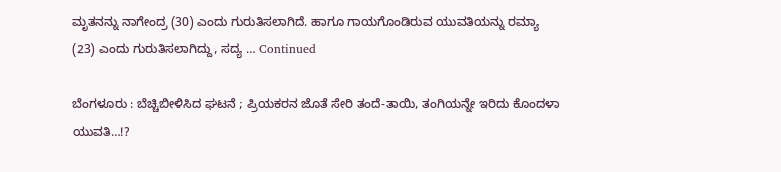ಮೃತನನ್ನು ನಾಗೇಂದ್ರ (30) ಎಂದು ಗುರುತಿಸಲಾಗಿದೆ. ಹಾಗೂ ಗಾಯಗೊಂಡಿರುವ ಯುವತಿಯನ್ನು ರಮ್ಯಾ  (23) ಎಂದು ಗುರುತಿಸಲಾಗಿದ್ದು, ಸದ್ಯ … Continued

ಬೆಂಗಳೂರು : ಬೆಚ್ಚಿಬೀಳಿಸಿದ ಘಟನೆ ; ಪ್ರಿಯಕರನ ಜೊತೆ ಸೇರಿ ತಂದೆ-ತಾಯಿ, ತಂಗಿಯನ್ನೇ ಇರಿದು ಕೊಂದಳಾ ಯುವತಿ…!?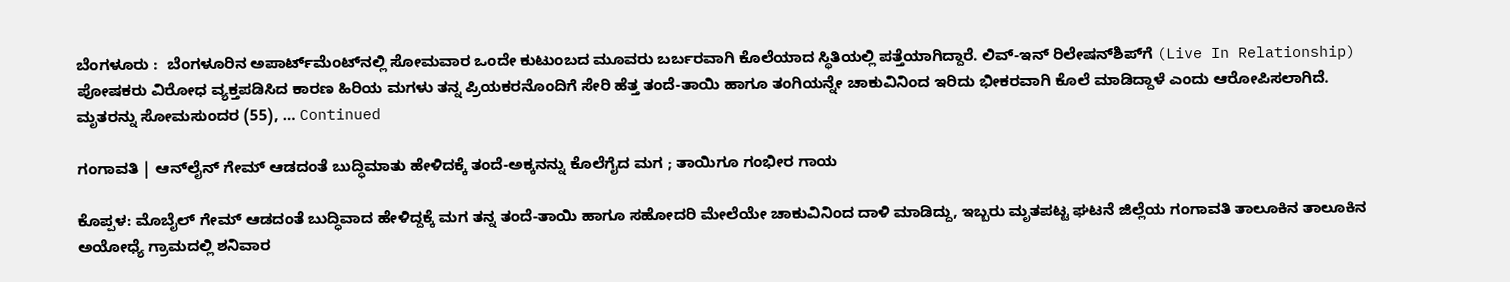ಬೆಂಗಳೂರು :  ಬೆಂಗಳೂರಿನ ಅಪಾರ್ಟ್‌ಮೆಂಟ್‌ನಲ್ಲಿ ಸೋಮವಾರ ಒಂದೇ ಕುಟುಂಬದ ಮೂವರು ಬರ್ಬರವಾಗಿ ಕೊಲೆಯಾದ ಸ್ಥಿತಿಯಲ್ಲಿ ಪತ್ತೆಯಾಗಿದ್ದಾರೆ. ಲಿವ್-ಇನ್ ರಿಲೇಷನ್‌ಶಿಪ್‌ಗೆ (Live In Relationship) ಪೋಷಕರು ವಿರೋಧ ವ್ಯಕ್ತಪಡಿಸಿದ ಕಾರಣ ಹಿರಿಯ ಮಗಳು ತನ್ನ ಪ್ರಿಯಕರನೊಂದಿಗೆ ಸೇರಿ ಹೆತ್ತ ತಂದೆ-ತಾಯಿ ಹಾಗೂ ತಂಗಿಯನ್ನೇ ಚಾಕುವಿನಿಂದ ಇರಿದು ಭೀಕರವಾಗಿ ಕೊಲೆ ಮಾಡಿದ್ದಾಳೆ ಎಂದು ಆರೋಪಿಸಲಾಗಿದೆ. ಮೃತರನ್ನು ಸೋಮಸುಂದರ (55), … Continued

ಗಂಗಾವತಿ | ಆನ್‌ಲೈನ್‌ ಗೇಮ್‌ ಆಡದಂತೆ ಬುದ್ಧಿಮಾತು ಹೇಳಿದಕ್ಕೆ ತಂದೆ-ಅಕ್ಕನನ್ನು ಕೊಲೆಗೈದ ಮಗ ; ತಾಯಿಗೂ ಗಂಭೀರ ಗಾಯ

ಕೊಪ್ಪಳ: ಮೊಬೈಲ್‌ ಗೇಮ್‌ ಆಡದಂತೆ ಬುದ್ಧಿವಾದ ಹೇಳಿದ್ದಕ್ಕೆ ಮಗ ತನ್ನ ತಂದೆ-ತಾಯಿ ಹಾಗೂ ಸಹೋದರಿ ಮೇಲೆಯೇ ಚಾಕುವಿನಿಂದ ದಾಳಿ ಮಾಡಿದ್ದು, ಇಬ್ಬರು ಮೃತಪಟ್ಟ ಘಟನೆ ಜಿಲ್ಲೆಯ ಗಂಗಾವತಿ ತಾಲೂಕಿನ ತಾಲೂಕಿನ ಅಯೋಧ್ಯೆ ಗ್ರಾಮದಲ್ಲಿ ಶನಿವಾರ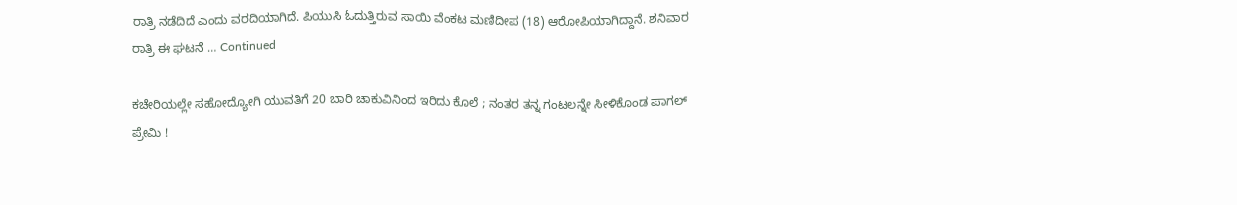ರಾತ್ರಿ ನಡೆದಿದೆ ಎಂದು ವರದಿಯಾಗಿದೆ. ಪಿಯುಸಿ ಓದುತ್ತಿರುವ ಸಾಯಿ ವೆಂಕಟ ಮಣಿದೀಪ (18) ಆರೋಪಿಯಾಗಿದ್ದಾನೆ. ಶನಿವಾರ ರಾತ್ರಿ ಈ ಘಟನೆ … Continued

ಕಚೇರಿಯಲ್ಲೇ ಸಹೋದ್ಯೋಗಿ ಯುವತಿಗೆ 20 ಬಾರಿ ಚಾಕುವಿನಿಂದ ಇರಿದು ಕೊಲೆ ; ನಂತರ ತನ್ನ ಗಂಟಲನ್ನೇ ಸೀಳಿಕೊಂಡ ಪಾಗಲ್‌ ಪ್ರೇಮಿ !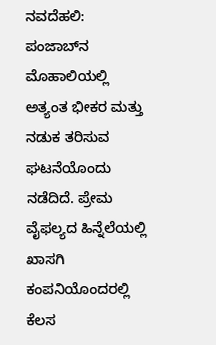ನವದೆಹಲಿ: ಪಂಜಾಬ್‌ನ ಮೊಹಾಲಿಯಲ್ಲಿ ಅತ್ಯಂತ ಭೀಕರ ಮತ್ತು ನಡುಕ ತರಿಸುವ ಘಟನೆಯೊಂದು ನಡೆದಿದೆ. ಪ್ರೇಮ ವೈಫಲ್ಯದ ಹಿನ್ನೆಲೆಯಲ್ಲಿ ಖಾಸಗಿ ಕಂಪನಿಯೊಂದರಲ್ಲಿ ಕೆಲಸ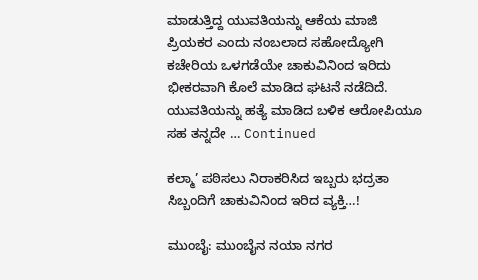ಮಾಡುತ್ತಿದ್ದ ಯುವತಿಯನ್ನು ಆಕೆಯ ಮಾಜಿ ಪ್ರಿಯಕರ ಎಂದು ನಂಬಲಾದ ಸಹೋದ್ಯೋಗಿ ಕಚೇರಿಯ ಒಳಗಡೆಯೇ ಚಾಕುವಿನಿಂದ ಇರಿದು ಭೀಕರವಾಗಿ ಕೊಲೆ ಮಾಡಿದ ಘಟನೆ ನಡೆದಿದೆ. ಯುವತಿಯನ್ನು ಹತ್ಯೆ ಮಾಡಿದ ಬಳಿಕ ಆರೋಪಿಯೂ ಸಹ ತನ್ನದೇ … Continued

ಕಲ್ಮಾ’ ಪಠಿಸಲು ನಿರಾಕರಿಸಿದ ಇಬ್ಬರು ಭದ್ರತಾ ಸಿಬ್ಬಂದಿಗೆ ಚಾಕುವಿನಿಂದ ಇರಿದ ವ್ಯಕ್ತಿ…!

ಮುಂಬೈ: ಮುಂಬೈನ ನಯಾ ನಗರ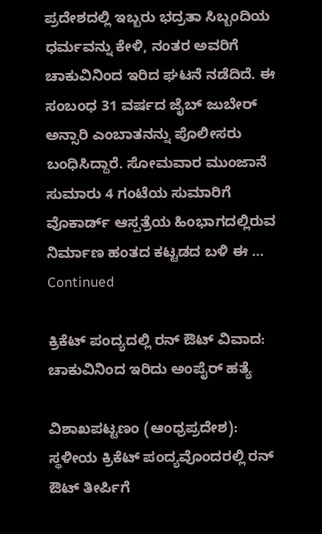ಪ್ರದೇಶದಲ್ಲಿ ಇಬ್ಬರು ಭದ್ರತಾ ಸಿಬ್ಬಂದಿಯ ಧರ್ಮವನ್ನು ಕೇಳಿ, ನಂತರ ಅವರಿಗೆ ಚಾಕುವಿನಿಂದ ಇರಿದ ಘಟನೆ ನಡೆದಿದೆ. ಈ ಸಂಬಂಧ 31 ವರ್ಷದ ಜೈಬ್ ಜುಬೇರ್ ಅನ್ಸಾರಿ ಎಂಬಾತನನ್ನು ಪೊಲೀಸರು ಬಂಧಿಸಿದ್ದಾರೆ. ಸೋಮವಾರ ಮುಂಜಾನೆ ಸುಮಾರು 4 ಗಂಟೆಯ ಸುಮಾರಿಗೆ ವೊಕಾರ್ಡ್ ಆಸ್ಪತ್ರೆಯ ಹಿಂಭಾಗದಲ್ಲಿರುವ ನಿರ್ಮಾಣ ಹಂತದ ಕಟ್ಟಡದ ಬಳಿ ಈ … Continued

ಕ್ರಿಕೆಟ್ ಪಂದ್ಯದಲ್ಲಿ ರನ್ ಔಟ್ ವಿವಾದ: ಚಾಕುವಿನಿಂದ ಇರಿದು ಅಂಪೈರ್ ಹತ್ಯೆ

ವಿಶಾಖಪಟ್ಟಣಂ (ಆಂಧ್ರಪ್ರದೇಶ): ಸ್ಥಳೀಯ ಕ್ರಿಕೆಟ್ ಪಂದ್ಯವೊಂದರಲ್ಲಿ ರನ್ ಔಟ್ ತೀರ್ಪಿಗೆ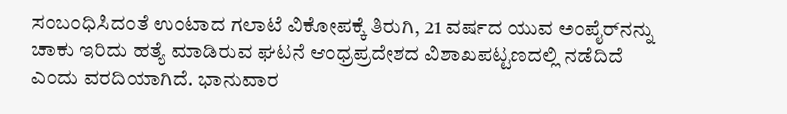ಸಂಬಂಧಿಸಿದಂತೆ ಉಂಟಾದ ಗಲಾಟೆ ವಿಕೋಪಕ್ಕೆ ತಿರುಗಿ, 21 ವರ್ಷದ ಯುವ ಅಂಪೈರ್‌ನನ್ನು ಚಾಕು ಇರಿದು ಹತ್ಯೆ ಮಾಡಿರುವ ಘಟನೆ ಆಂಧ್ರಪ್ರದೇಶದ ವಿಶಾಖಪಟ್ಟಣದಲ್ಲಿ ನಡೆದಿದೆ ಎಂದು ವರದಿಯಾಗಿದೆ. ಭಾನುವಾರ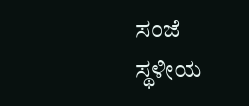ಸಂಜೆ ಸ್ಥಳೀಯ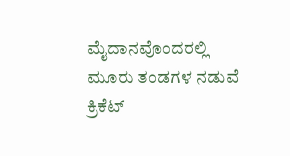ಮೈದಾನವೊಂದರಲ್ಲಿ ಮೂರು ತಂಡಗಳ ನಡುವೆ ಕ್ರಿಕೆಟ್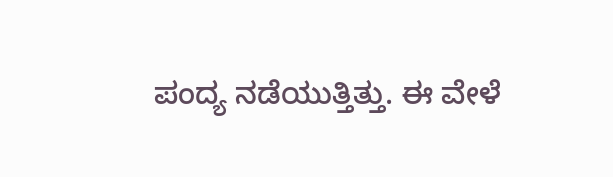ಪಂದ್ಯ ನಡೆಯುತ್ತಿತ್ತು. ಈ ವೇಳೆ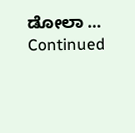ಡೋಲಾ … Continued